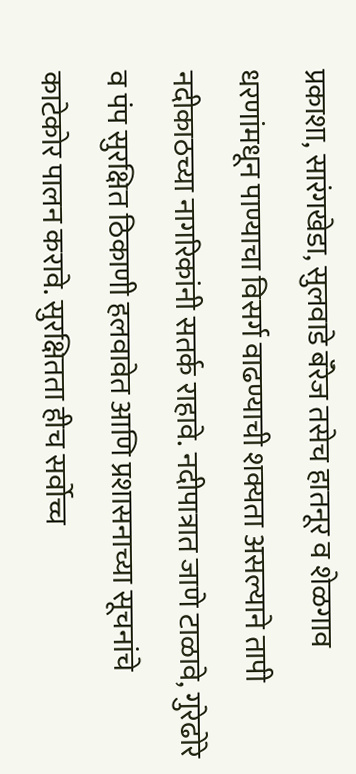प्रकाशा, सारंगखेडा, सुलवाडे बॅरेज तसेच हातनूर व शेळगाव धरणांमधून पाण्याचा विसर्ग वाढण्याची शक्यता असल्याने तापी नदीकाठच्या नागरिकांनी सतर्क राहावे. नदीपात्रात जाणे टाळावे, गुरेढोरे व पंप सुरक्षित ठिकाणी हलवावेत आणि प्रशासनाच्या सूचनांचे काटेकोर पालन करावे. सुरक्षितता हीच सर्वोच्च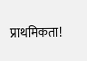प्राथमिकता!